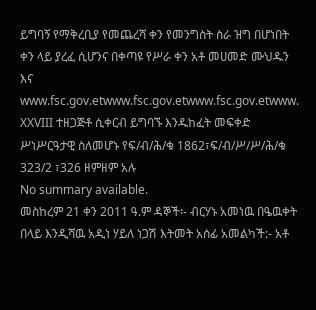ይግባኝ የማቅረቢያ የመጨረሻ ቀን የመንግስት ስራ ዝግ በሆነበት ቀን ላይ ያረፈ ሲሆንና በቀጣዩ የሥራ ቀን አቶ መሀመድ ሙህዱን እና www.fsc.gov.etwww.fsc.gov.etwww.fsc.gov.etwww. XXVIII ተዘጋጅቶ ሲቀርብ ይግባኙ እንዱከፈት መፍቀድ ሥነሥርዓታዊ ስለመሆኑ የፍ/ብ/ሕ/ቁ 1862፣ፍ/ብ/ሥ/ሥ/ሕ/ቁ 323/2 ፣326 ዘምዘም አሉ
No summary available.
መስከረም 21 ቀን 2011 ዓ.ም ዳኞች፡- ብርሃኑ አመነዉ በዔዉቀት በላይ እንዲሻዉ አዲነ ሃይለ ነጋሽ እትመት አሰፊ አመልካች:- አቶ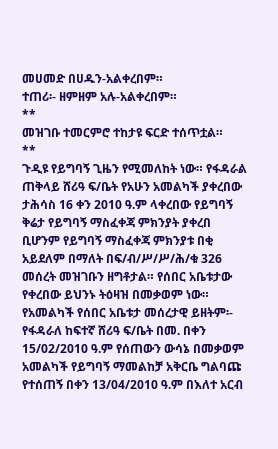መሀመድ በሀዱን-አልቀረበም።
ተጠሪ፡- ዘምዘም አሉ-አልቀረበም።
**
መዝገቡ ተመርምሮ ተከታዩ ፍርድ ተሰጥቷል።
**
ጉዲዩ የይግባኝ ጊዜን የሚመለከት ነው። የፋዳራል ጠቅላይ ሸሪዓ ፍ/ቤት የአሁን አመልካች ያቀረበው ታሕሳስ 16 ቀን 2010 ዓ.ም ላቀረበው የይግባኝ ቅሬታ የይግባኝ ማስፈቀጃ ምክንያት ያቀረበ ቢሆንም የይግባኝ ማስፈቀጃ ምክንያቱ በቂ አይደለም በማለት በፍ/ብ/ሥ/ሥ/ሕ/ቁ 326 መሰረት መዝገቡን ዘግቶታል። የሰበር አቤቱታው የቀረበው ይህንኑ ትዕዛዝ በመቃወም ነው።
የአመልካች የሰበር አቤቱታ መሰረታዊ ይዘትም፡- የፋዳራለ ከፍተኛ ሸሪዓ ፍ/ቤት በመ. በቀን 15/02/2010 ዓ.ም የሰጠውን ውሳኔ በመቃወም አመልካች የይግባኝ ማመልከቻ አቅርቤ ግልባጩ የተሰጠኝ በቀን 13/04/2010 ዓ.ም በእለተ አርብ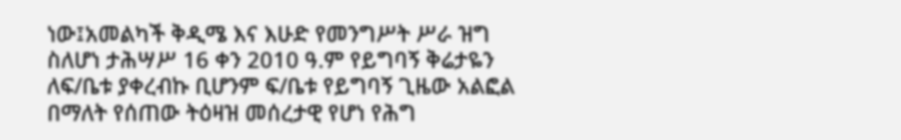ነው፤አመልካች ቅዲሜ እና እሁድ የመንግሥት ሥራ ዝግ ስለሆነ ታሕሣሥ 16 ቀን 2010 ዓ.ም የይግባኝ ቅሬታዬን ለፍ/ቤቱ ያቀረብኩ ቢሆንም ፍ/ቤቱ የይግባኝ ጊዜው አልፎል በማለት የሰጠው ትዕዛዝ መሰረታዊ የሆነ የሕግ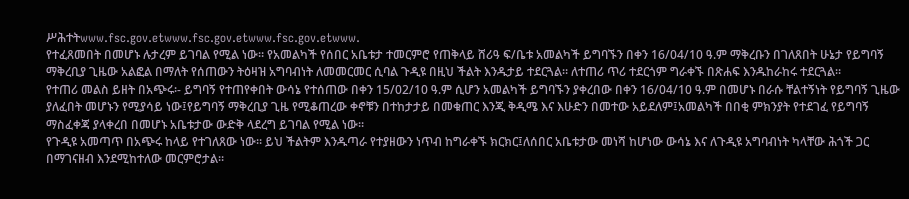ሥሕተትwww.fsc.gov.etwww.fsc.gov.etwww.fsc.gov.etwww.
የተፈጸመበት በመሆኑ ሉታረም ይገባል የሚል ነው። የአመልካች የሰበር አቤቱታ ተመርምሮ የጠቅላይ ሸሪዓ ፍ/ቤቱ አመልካች ይግባኙን በቀን 16/04/10 ዓ.ም ማቅረቡን በገለጸበት ሁኔታ የይግባኝ ማቅረቢያ ጊዜው አልፎል በማለት የሰጠውን ትዕዛዝ አግባብነት ለመመርመር ሲባል ጉዲዩ በዚህ ችልት እንዱታይ ተደርጓል። ለተጠሪ ጥሪ ተደርጎም ግራቀኙ በጽሐፍ እንዱከራከሩ ተደርጓል።
የተጠሪ መልስ ይዘት በአጭሩ፡- ይግባኝ የተጠየቀበት ውሳኔ የተሰጠው በቀን 15/02/10 ዓ.ም ሲሆን አመልካች ይግባኙን ያቀረበው በቀን 16/04/10 ዓ.ም በመሆኑ በራሱ ቸልተኝነት የይግባኝ ጊዜው ያለፈበት መሆኑን የሚያሳይ ነው፤የይግባኝ ማቅረቢያ ጊዜ የሚቆጠረው ቀኖቹን በተከታታይ በመቁጠር እንጂ ቅዲሜ እና እሁድን በመተው አይደለም፤አመልካች በበቂ ምክንያት የተደገፈ የይግባኝ ማስፈቀጃ ያላቀረበ በመሆኑ አቤቱታው ውድቅ ላደረግ ይገባል የሚል ነው።
የጉዲዩ አመጣጥ በአጭሩ ከላይ የተገለጸው ነው። ይህ ችልትም እንዱጣራ የተያዘውን ነጥብ ከግራቀኙ ክርክር፤ለሰበር አቤቱታው መነሻ ከሆነው ውሳኔ እና ለጉዲዩ አግባብነት ካላቸው ሕጎች ጋር በማገናዘብ እንደሚከተለው መርምሮታል።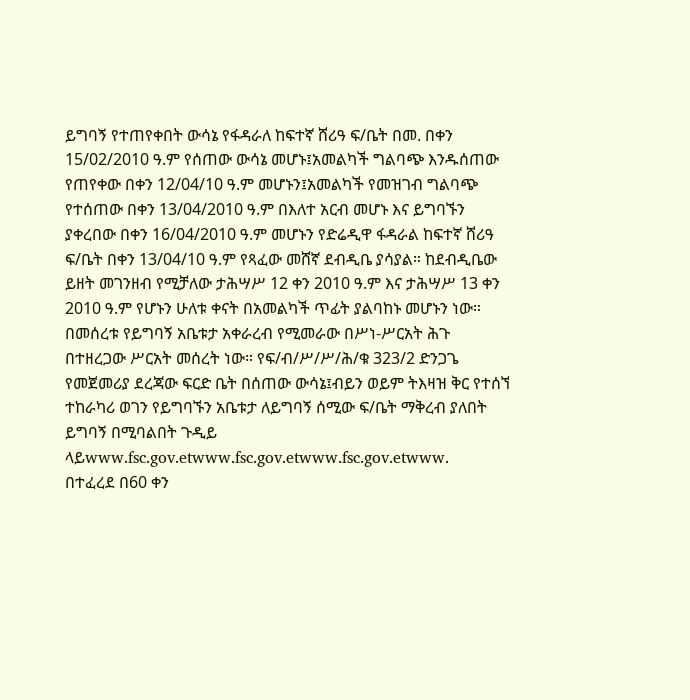ይግባኝ የተጠየቀበት ውሳኔ የፋዳራለ ከፍተኛ ሸሪዓ ፍ/ቤት በመ. በቀን 15/02/2010 ዓ.ም የሰጠው ውሳኔ መሆኑ፤አመልካች ግልባጭ እንዱሰጠው የጠየቀው በቀን 12/04/10 ዓ.ም መሆኑን፤አመልካች የመዝገብ ግልባጭ የተሰጠው በቀን 13/04/2010 ዓ.ም በእለተ አርብ መሆኑ እና ይግባኙን ያቀረበው በቀን 16/04/2010 ዓ.ም መሆኑን የድሬዲዋ ፋዳራል ከፍተኛ ሸሪዓ ፍ/ቤት በቀን 13/04/10 ዓ.ም የጻፈው መሸኛ ደብዲቤ ያሳያል። ከደብዲቤው ይዘት መገንዘብ የሚቻለው ታሕሣሥ 12 ቀን 2010 ዓ.ም እና ታሕሣሥ 13 ቀን 2010 ዓ.ም የሆኑን ሁለቱ ቀናት በአመልካች ጥፊት ያልባከኑ መሆኑን ነው።
በመሰረቱ የይግባኝ አቤቱታ አቀራረብ የሚመራው በሥነ-ሥርአት ሕጉ በተዘረጋው ሥርአት መሰረት ነው። የፍ/ብ/ሥ/ሥ/ሕ/ቁ 323/2 ድንጋጌ የመጀመሪያ ደረጃው ፍርድ ቤት በሰጠው ውሳኔ፤ብይን ወይም ትእዛዝ ቅር የተሰኘ ተከራካሪ ወገን የይግባኙን አቤቱታ ለይግባኝ ሰሚው ፍ/ቤት ማቅረብ ያለበት ይግባኝ በሚባልበት ጉዲይ ላይwww.fsc.gov.etwww.fsc.gov.etwww.fsc.gov.etwww.
በተፈረደ በ60 ቀን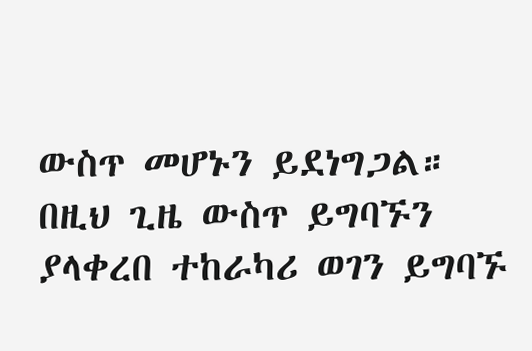ውስጥ መሆኑን ይደነግጋል። በዚህ ጊዜ ውስጥ ይግባኙን ያላቀረበ ተከራካሪ ወገን ይግባኙ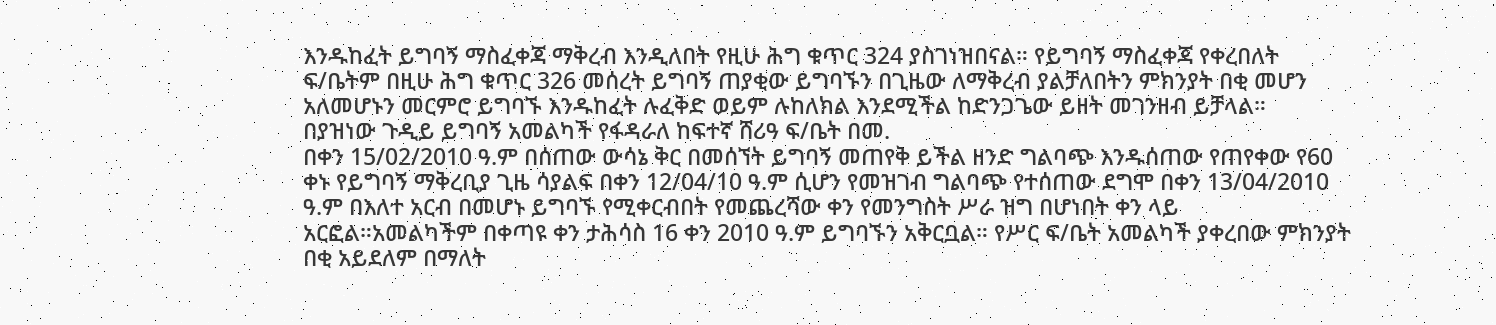እንዱከፈት ይግባኝ ማስፈቀጃ ማቅረብ እንዲለበት የዚሁ ሕግ ቁጥር 324 ያስገነዝበናል። የይግባኝ ማስፈቀጃ የቀረበለት ፍ/ቤትም በዚሁ ሕግ ቁጥር 326 መሰረት ይግባኝ ጠያቂው ይግባኙን በጊዜው ለማቅረብ ያልቻለበትን ምክንያት በቂ መሆን አለመሆኑን መርምሮ ይግባኙ እንዱከፈት ሉፈቅድ ወይም ሉከለክል እንደሚችል ከድንጋጌው ይዘት መገንዘብ ይቻላል።
በያዝነው ጉዲይ ይግባኝ አመልካች የፋዳራለ ከፍተኛ ሸሪዓ ፍ/ቤት በመ.
በቀን 15/02/2010 ዓ.ም በሰጠው ውሳኔ ቅር በመሰኘት ይግባኝ መጠየቅ ይችል ዘንድ ግልባጭ እንዱሰጠው የጠየቀው የ60 ቀኑ የይግባኝ ማቅረቢያ ጊዜ ሳያልፍ በቀን 12/04/10 ዓ.ም ሲሆን የመዝገብ ግልባጭ የተሰጠው ደግሞ በቀን 13/04/2010 ዓ.ም በእለተ አርብ በመሆኑ ይግባኙ የሚቀርብበት የመጨረሻው ቀን የመንግስት ሥራ ዝግ በሆነበት ቀን ላይ አርፎል።አመልካችም በቀጣዩ ቀን ታሕሳስ 16 ቀን 2010 ዓ.ም ይግባኙን አቅርቧል። የሥር ፍ/ቤት አመልካች ያቀረበው ምክንያት በቂ አይደለም በማለት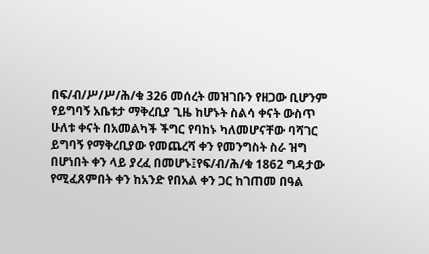በፍ/ብ/ሥ/ሥ/ሕ/ቁ 326 መሰረት መዝገቡን የዘጋው ቢሆንም የይግባኝ አቤቱታ ማቅረቢያ ጊዜ ከሆኑት ስልሳ ቀናት ውስጥ ሁለቱ ቀናት በአመልካች ችግር የባከኑ ካለመሆናቸው ባሻገር ይግባኝ የማቅረቢያው የመጨረሻ ቀን የመንግስት ስራ ዝግ በሆነበት ቀን ላይ ያረፈ በመሆኑ፤የፍ/ብ/ሕ/ቁ 1862 ግዳታው የሚፈጸምበት ቀን ከአንድ የበአል ቀን ጋር ከገጠመ በዓል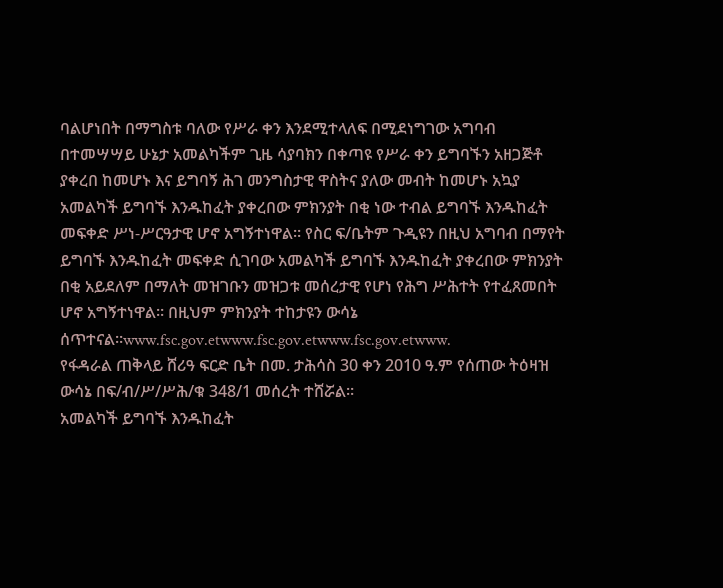ባልሆነበት በማግስቱ ባለው የሥራ ቀን እንደሚተላለፍ በሚደነግገው አግባብ በተመሣሣይ ሁኔታ አመልካችም ጊዜ ሳያባክን በቀጣዩ የሥራ ቀን ይግባኙን አዘጋጅቶ ያቀረበ ከመሆኑ እና ይግባኝ ሕገ መንግስታዊ ዋስትና ያለው መብት ከመሆኑ አኳያ አመልካች ይግባኙ እንዱከፈት ያቀረበው ምክንያት በቂ ነው ተብል ይግባኙ እንዱከፈት መፍቀድ ሥነ-ሥርዓታዊ ሆኖ አግኝተነዋል። የስር ፍ/ቤትም ጉዲዩን በዚህ አግባብ በማየት ይግባኙ እንዱከፈት መፍቀድ ሲገባው አመልካች ይግባኙ እንዱከፈት ያቀረበው ምክንያት በቂ አይደለም በማለት መዝገቡን መዝጋቱ መሰረታዊ የሆነ የሕግ ሥሕተት የተፈጸመበት ሆኖ አግኝተነዋል። በዚህም ምክንያት ተከታዩን ውሳኔ ሰጥተናል።www.fsc.gov.etwww.fsc.gov.etwww.fsc.gov.etwww.
የፋዳራል ጠቅላይ ሸሪዓ ፍርድ ቤት በመ. ታሕሳስ 30 ቀን 2010 ዓ.ም የሰጠው ትዕዛዝ ውሳኔ በፍ/ብ/ሥ/ሥሕ/ቁ 348/1 መሰረት ተሸሯል።
አመልካች ይግባኙ እንዱከፈት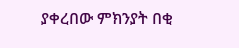ያቀረበው ምክንያት በቂ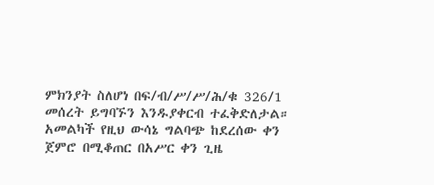ምክንያት ስለሆነ በፍ/ብ/ሥ/ሥ/ሕ/ቁ 326/1 መሰረት ይግባኙን እንዱያቀርብ ተፈቅድለታል።
አመልካች የዚህ ውሳኔ ግልባጭ ከደረሰው ቀን ጀምሮ በሚቆጠር በአሥር ቀን ጊዜ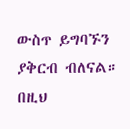ውስጥ ይግባኙን ያቅርብ ብለናል።
በዚህ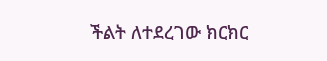ችልት ለተደረገው ክርክር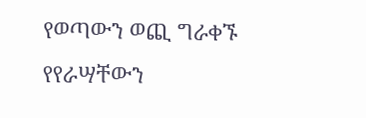የወጣውን ወጪ ግራቀኙ የየራሣቸውን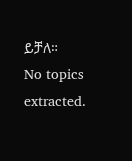ይቻለ።
No topics extracted.